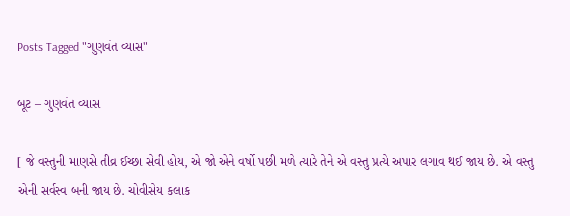Posts Tagged "ગુણવંત વ્યાસ"

બૂટ – ગુણવંત વ્યાસ

[ જે વસ્તુની માણસે તીવ્ર ઈચ્છા સેવી હોય, એ જો એને વર્ષો પછી મળે ત્યારે તેને એ વસ્તુ પ્રત્યે અપાર લગાવ થઈ જાય છે. એ વસ્તુ એની સર્વસ્વ બની જાય છે. ચોવીસેય કલાક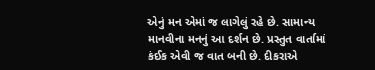એનું મન એમાં જ લાગેલું રહે છે. સામાન્ય માનવીના મનનું આ દર્શન છે. પ્રસ્તુત વાર્તામાં કંઈક એવી જ વાત બની છે. દીકરાએ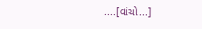....[વાંચો...]